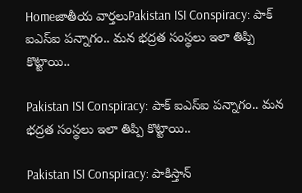Homeజాతీయ వార్తలుPakistan ISI Conspiracy: పాక్ ఐఎస్ఐ పన్నాగం.. మన భద్రత సంస్థలు ఇలా తిప్పి కొట్టాయి..

Pakistan ISI Conspiracy: పాక్ ఐఎస్ఐ పన్నాగం.. మన భద్రత సంస్థలు ఇలా తిప్పి కొట్టాయి..

Pakistan ISI Conspiracy: పాకిస్తాన్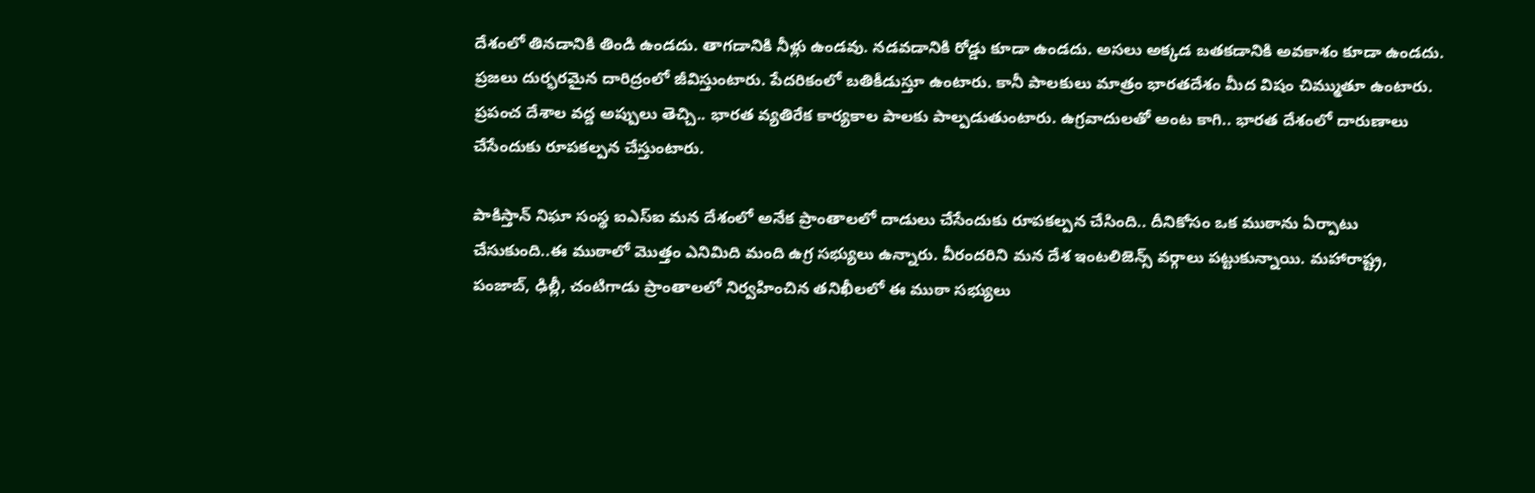దేశంలో తినడానికి తిండి ఉండదు. తాగడానికి నీళ్లు ఉండవు. నడవడానికి రోడ్డు కూడా ఉండదు. అసలు అక్కడ బతకడానికి అవకాశం కూడా ఉండదు. ప్రజలు దుర్భరమైన దారిద్రంలో జీవిస్తుంటారు. పేదరికంలో బతికీడుస్తూ ఉంటారు. కానీ పాలకులు మాత్రం భారతదేశం మీద విషం చిమ్ముతూ ఉంటారు. ప్రపంచ దేశాల వద్ద అప్పులు తెచ్చి.. భారత వ్యతిరేక కార్యకాల పాలకు పాల్పడుతుంటారు. ఉగ్రవాదులతో అంట కాగి.. భారత దేశంలో దారుణాలు చేసేందుకు రూపకల్పన చేస్తుంటారు.

పాకిస్తాన్ నిఘా సంస్థ ఐఎస్ఐ మన దేశంలో అనేక ప్రాంతాలలో దాడులు చేసేందుకు రూపకల్పన చేసింది.. దీనికోసం ఒక ముఠాను ఏర్పాటు చేసుకుంది..ఈ ముఠాలో మొత్తం ఎనిమిది మంది ఉగ్ర సభ్యులు ఉన్నారు. వీరందరిని మన దేశ ఇంటలిజెన్స్ వర్గాలు పట్టుకున్నాయి. మహారాష్ట్ర, పంజాబ్, ఢిల్లీ, చంటిగాడు ప్రాంతాలలో నిర్వహించిన తనిఖీలలో ఈ ముఠా సభ్యులు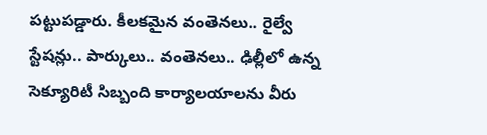పట్టుపడ్డారు. కీలకమైన వంతెనలు.. రైల్వే స్టేషన్లు.. పార్కులు.. వంతెనలు.. ఢిల్లీలో ఉన్న సెక్యూరిటీ సిబ్బంది కార్యాలయాలను వీరు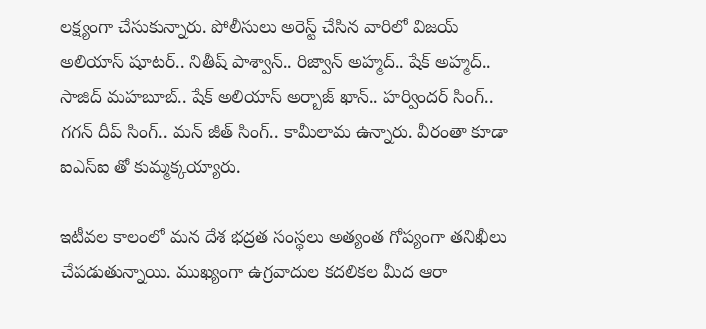లక్ష్యంగా చేసుకున్నారు. పోలీసులు అరెస్ట్ చేసిన వారిలో విజయ్ అలియాస్ షూటర్.. నితీష్ పాశ్వాన్.. రిజ్వాన్ అహ్మద్.. షేక్ అహ్మద్.. సాజిద్ మహబూబ్.. షేక్ అలియాస్ అర్బాజ్ ఖాన్.. హర్విందర్ సింగ్.. గగన్ దీప్ సింగ్.. మన్ జీత్ సింగ్.. కామీలామ ఉన్నారు. వీరంతా కూడా ఐఎస్ఐ తో కుమ్మక్కయ్యారు.

ఇటీవల కాలంలో మన దేశ భద్రత సంస్థలు అత్యంత గోప్యంగా తనిఖీలు చేపడుతున్నాయి. ముఖ్యంగా ఉగ్రవాదుల కదలికల మీద ఆరా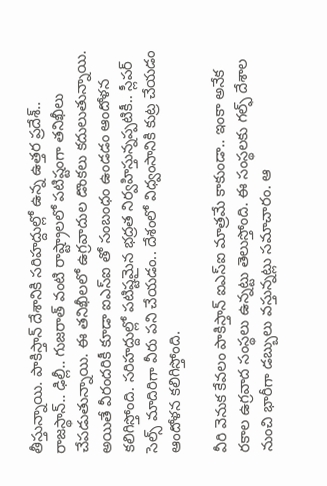తీస్తున్నాయి. పాకిస్తాన్ దేశానికి సరిహద్దుల్లో ఉన్న ఉత్తర ప్రదేశ్.. రాజస్థాన్.. ఢిల్లీ.. గుజరాత్ వంటి రాష్ట్రాలలో పటిష్టంగా తనిఖీలు చేపడుతున్నాయి. ఈ తనిఖీలలో ఉగ్రవాదుల డొంకలు కదులుతున్నాయి. అయితే వీరందరికీ కూడా ఐఎస్ఐ తో సంబంధం ఉండడం ఆందోళన కలిగిస్తోంది. సరిహద్దుల్లో పటిష్టమైన భద్రత నిర్వహిస్తున్నప్పటికీ.. స్లీపర్ సెల్స్ మాదిరిగా వీరు పని చేయడం.. దేశంలో విధ్వంసానికి కుట్ర చేయడం ఆందోళన కలిగిస్తోంది.

వీరి వెనుక కేవలం పాకిస్తాన్ ఐఎస్ఐ మాత్రమే కాకుండా.. ఇంకా అనేక రకాల ఉగ్రవాద సంస్థలు ఉన్నట్టు తెలుస్తోంది. ఈ సంస్థలకు గల్ఫ్ దేశాల నుంచి భారీగా డబ్బులు వస్తున్నట్లు సమాచారం. ఆ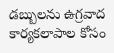డబ్బులను ఉగ్రవాద కార్యకలాపాల కోసం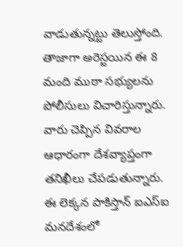వాడుతున్నట్టు తెలుస్తోంది. తాజాగా అరెస్టయిన ఈ 8 మంది ముఠా సభ్యులను పోలీసులు విచారిస్తున్నారు. వారు చెప్పిన వివరాల ఆధారంగా దేశవ్యాప్తంగా తనిఖీలు చేపడుతున్నారు. ఈ లెక్కన పాకిస్తాన్ ఐఎస్ఐ మనదేశంలో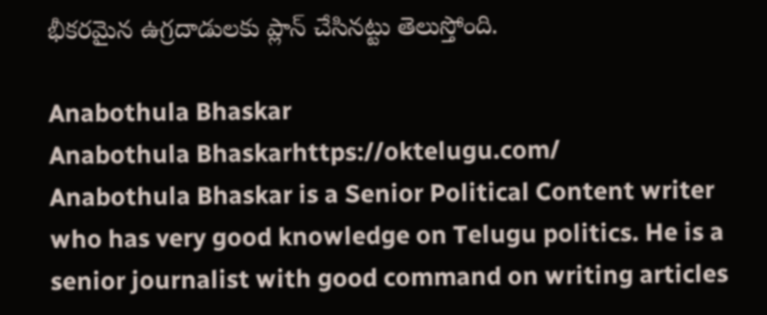భీకరమైన ఉగ్రదాడులకు ప్లాన్ చేసినట్టు తెలుస్తోంది.

Anabothula Bhaskar
Anabothula Bhaskarhttps://oktelugu.com/
Anabothula Bhaskar is a Senior Political Content writer who has very good knowledge on Telugu politics. He is a senior journalist with good command on writing articles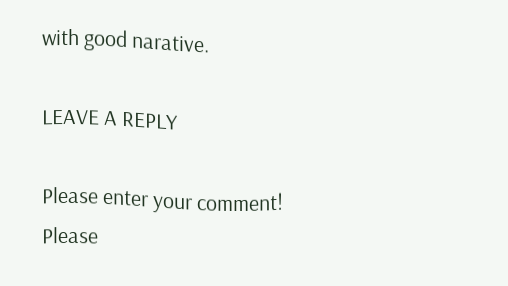with good narative.

LEAVE A REPLY

Please enter your comment!
Please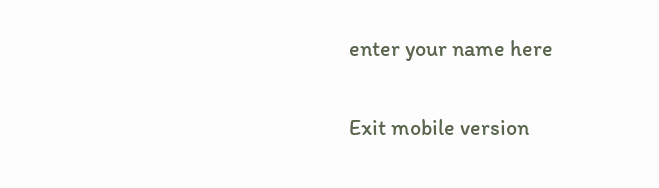enter your name here

Exit mobile version